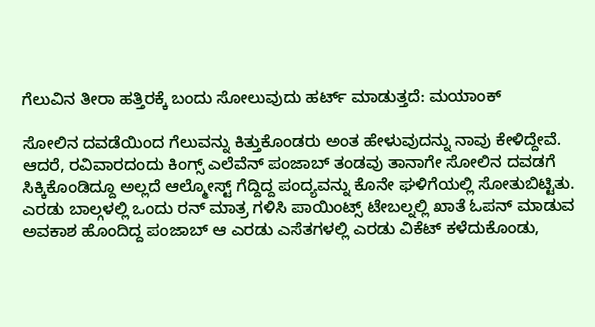ಗೆಲುವಿನ ತೀರಾ ಹತ್ತಿರಕ್ಕೆ ಬಂದು ಸೋಲುವುದು ಹರ್ಟ್ ಮಾಡುತ್ತದೆ: ಮಯಾಂಕ್

ಸೋಲಿನ ದವಡೆಯಿಂದ ಗೆಲುವನ್ನು ಕಿತ್ತುಕೊಂಡರು ಅಂತ ಹೇಳುವುದನ್ನು ನಾವು ಕೇಳಿದ್ದೇವೆ. ಆದರೆ, ರವಿವಾರದಂದು ಕಿಂಗ್ಸ್ ಎಲೆವೆನ್ ಪಂಜಾಬ್ ತಂಡವು ತಾನಾಗೇ ಸೋಲಿನ ದವಡಗೆ ಸಿಕ್ಕಿಕೊಂಡಿದ್ದೂ ಅಲ್ಲದೆ ಆಲ್ಮೋಸ್ಟ್ ಗೆದ್ದಿದ್ದ ಪಂದ್ಯವನ್ನು ಕೊನೇ ಘಳಿಗೆಯಲ್ಲಿ ಸೋತುಬಿಟ್ಟಿತು. ಎರಡು ಬಾಲ್ಗಳಲ್ಲಿ ಒಂದು ರನ್ ಮಾತ್ರ ಗಳಿಸಿ ಪಾಯಿಂಟ್ಸ್ ಟೇಬಲ್ನಲ್ಲಿ ಖಾತೆ ಓಪನ್ ಮಾಡುವ ಅವಕಾಶ ಹೊಂದಿದ್ದ ಪಂಜಾಬ್ ಆ ಎರಡು ಎಸೆತಗಳಲ್ಲಿ ಎರಡು ವಿಕೆಟ್ ಕಳೆದುಕೊಂಡು,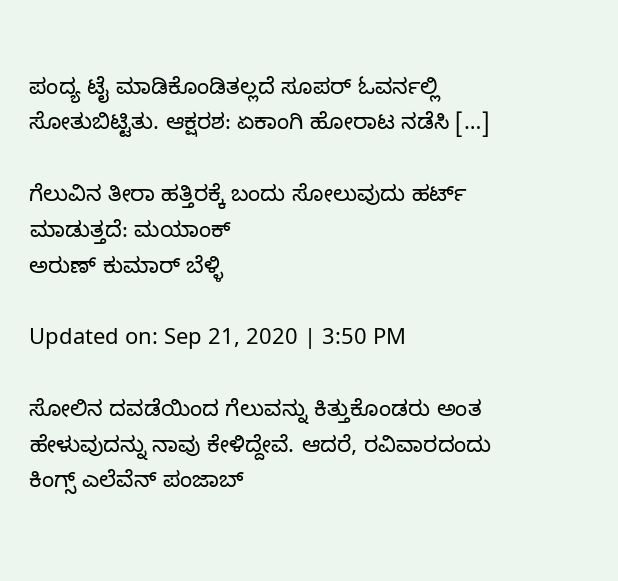ಪಂದ್ಯ ಟೈ ಮಾಡಿಕೊಂಡಿತಲ್ಲದೆ ಸೂಪರ್ ಓವರ್ನಲ್ಲಿ ಸೋತುಬಿಟ್ಟಿತು. ಆಕ್ಷರಶ: ಏಕಾಂಗಿ ಹೋರಾಟ ನಡೆಸಿ […]

ಗೆಲುವಿನ ತೀರಾ ಹತ್ತಿರಕ್ಕೆ ಬಂದು ಸೋಲುವುದು ಹರ್ಟ್ ಮಾಡುತ್ತದೆ: ಮಯಾಂಕ್
ಅರುಣ್ ಕುಮಾರ್ ಬೆಳ್ಳಿ

Updated on: Sep 21, 2020 | 3:50 PM

ಸೋಲಿನ ದವಡೆಯಿಂದ ಗೆಲುವನ್ನು ಕಿತ್ತುಕೊಂಡರು ಅಂತ ಹೇಳುವುದನ್ನು ನಾವು ಕೇಳಿದ್ದೇವೆ. ಆದರೆ, ರವಿವಾರದಂದು ಕಿಂಗ್ಸ್ ಎಲೆವೆನ್ ಪಂಜಾಬ್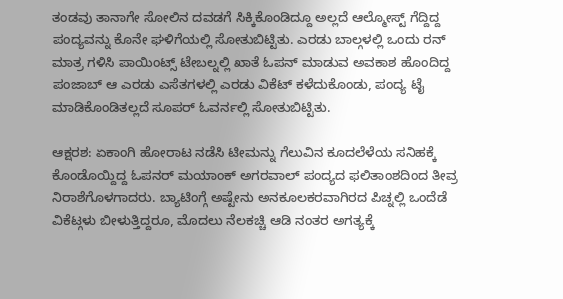ತಂಡವು ತಾನಾಗೇ ಸೋಲಿನ ದವಡಗೆ ಸಿಕ್ಕಿಕೊಂಡಿದ್ದೂ ಅಲ್ಲದೆ ಆಲ್ಮೋಸ್ಟ್ ಗೆದ್ದಿದ್ದ ಪಂದ್ಯವನ್ನು ಕೊನೇ ಘಳಿಗೆಯಲ್ಲಿ ಸೋತುಬಿಟ್ಟಿತು. ಎರಡು ಬಾಲ್ಗಳಲ್ಲಿ ಒಂದು ರನ್ ಮಾತ್ರ ಗಳಿಸಿ ಪಾಯಿಂಟ್ಸ್ ಟೇಬಲ್ನಲ್ಲಿ ಖಾತೆ ಓಪನ್ ಮಾಡುವ ಅವಕಾಶ ಹೊಂದಿದ್ದ ಪಂಜಾಬ್ ಆ ಎರಡು ಎಸೆತಗಳಲ್ಲಿ ಎರಡು ವಿಕೆಟ್ ಕಳೆದುಕೊಂಡು, ಪಂದ್ಯ ಟೈ ಮಾಡಿಕೊಂಡಿತಲ್ಲದೆ ಸೂಪರ್ ಓವರ್ನಲ್ಲಿ ಸೋತುಬಿಟ್ಟಿತು.

ಆಕ್ಷರಶ: ಏಕಾಂಗಿ ಹೋರಾಟ ನಡೆಸಿ ಟೀಮನ್ನು ಗೆಲುವಿನ ಕೂದಲೆಳೆಯ ಸನಿಹಕ್ಕೆ ಕೊಂಡೊಯ್ದಿದ್ದ ಓಪನರ್ ಮಯಾಂಕ್ ಅಗರವಾಲ್ ಪಂದ್ಯದ ಫಲಿತಾಂಶದಿಂದ ತೀವ್ರ ನಿರಾಶೆಗೊಳಗಾದರು. ಬ್ಯಾಟಿಂಗ್ಗೆ ಅಷ್ಟೇನು ಅನಕೂಲಕರವಾಗಿರದ ಪಿಚ್ನಲ್ಲಿ ಒಂದೆಡೆ ವಿಕೆಟ್ಗಳು ಬೀಳುತ್ತಿದ್ದರೂ, ಮೊದಲು ನೆಲಕಚ್ಚಿ ಆಡಿ ನಂತರ ಅಗತ್ಯಕ್ಕೆ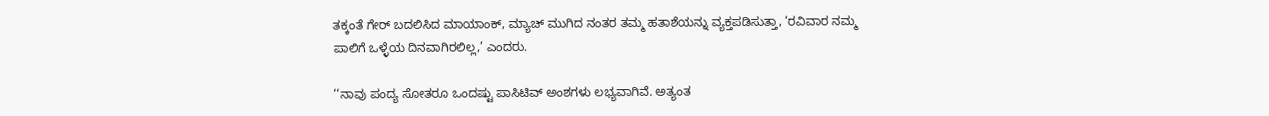ತಕ್ಕಂತೆ ಗೇರ್ ಬದಲಿಸಿದ ಮಾಯಾಂಕ್, ಮ್ಯಾಚ್ ಮುಗಿದ ನಂತರ ತಮ್ಮ ಹತಾಶೆಯನ್ನು ವ್ಯಕ್ತಪಡಿಸುತ್ತಾ, ‘ರವಿವಾರ ನಮ್ಮ ಪಾಲಿಗೆ ಒಳ್ಳೆಯ ದಿನವಾಗಿರಲಿಲ್ಲ,’ ಎಂದರು.

‘‘ನಾವು ಪಂದ್ಯ ಸೋತರೂ ಒಂದಷ್ಟು ಪಾಸಿಟಿವ್ ಅಂಶಗಳು ಲಭ್ಯವಾಗಿವೆ. ಅತ್ಯಂತ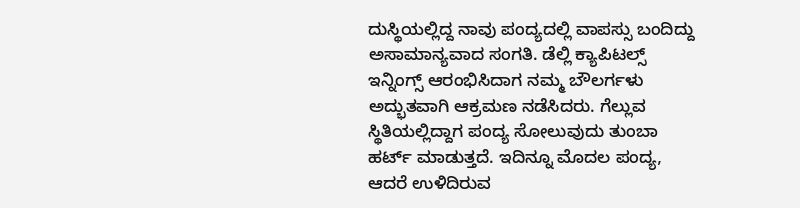ದುಸ್ಥಿಯಲ್ಲಿದ್ದ ನಾವು ಪಂದ್ಯದಲ್ಲಿ ವಾಪಸ್ಸು ಬಂದಿದ್ದು ಅಸಾಮಾನ್ಯವಾದ ಸಂಗತಿ. ಡೆಲ್ಲಿ ಕ್ಯಾಪಿಟಲ್ಸ್ ಇನ್ನಿಂಗ್ಸ್ ಆರಂಭಿಸಿದಾಗ ನಮ್ಮ ಬೌಲರ್ಗಳು ಅದ್ಭುತವಾಗಿ ಆಕ್ರಮಣ ನಡೆಸಿದರು. ಗೆಲ್ಲುವ ಸ್ಥಿತಿಯಲ್ಲಿದ್ದಾಗ ಪಂದ್ಯ ಸೋಲುವುದು ತುಂಬಾ ಹರ್ಟ್ ಮಾಡುತ್ತದೆ. ಇದಿನ್ನೂ ಮೊದಲ ಪಂದ್ಯ, ಆದರೆ ಉಳಿದಿರುವ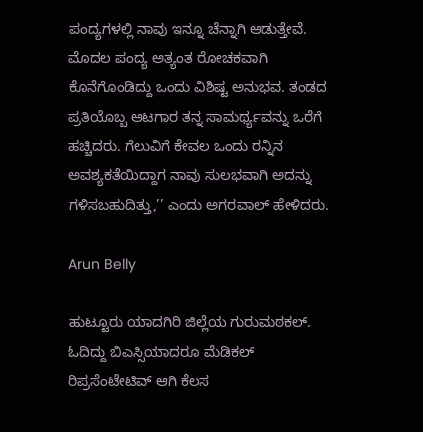ಪಂದ್ಯಗಳಲ್ಲಿ ನಾವು ಇನ್ನೂ ಚೆನ್ನಾಗಿ ಆಡುತ್ತೇವೆ. ಮೊದಲ ಪಂದ್ಯ ಅತ್ಯಂತ ರೋಚಕವಾಗಿ ಕೊನೆಗೊಂಡಿದ್ದು ಒಂದು ವಿಶಿಷ್ಟ ಅನುಭವ. ತಂಡದ ಪ್ರತಿಯೊಬ್ಬ ಆಟಗಾರ ತನ್ನ ಸಾಮರ್ಥ್ಯವನ್ನು ಒರೆಗೆ ಹಚ್ಚಿದರು. ಗೆಲುವಿಗೆ ಕೇವಲ ಒಂದು ರನ್ನಿನ ಅವಶ್ಯಕತೆಯಿದ್ದಾಗ ನಾವು ಸುಲಭವಾಗಿ ಅದನ್ನು ಗಳಿಸಬಹುದಿತ್ತು,’’ ಎಂದು ಅಗರವಾಲ್ ಹೇಳಿದರು.

Arun Belly

ಹುಟ್ಟೂರು ಯಾದಗಿರಿ ಜಿಲ್ಲೆಯ ಗುರುಮಠಕಲ್. ಓದಿದ್ದು ಬಿಎಸ್ಸಿಯಾದರೂ ಮೆಡಿಕಲ್ ರಿಪ್ರಸೆಂಟೇಟಿವ್ ಆಗಿ ಕೆಲಸ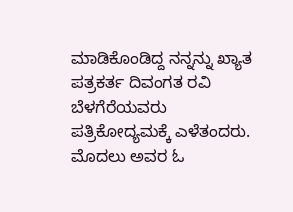ಮಾಡಿಕೊಂಡಿದ್ದ ನನ್ನನ್ನು ಖ್ಯಾತ ಪತ್ರಕರ್ತ ದಿವಂಗತ ರವಿ ಬೆಳಗೆರೆಯವರು ಪತ್ರಿಕೋದ್ಯಮಕ್ಕೆ ಎಳೆತಂದರು. ಮೊದಲು ಅವರ ಓ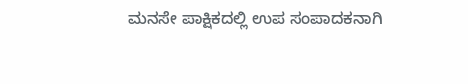ಮನಸೇ ಪಾಕ್ಷಿಕದಲ್ಲಿ ಉಪ ಸಂಪಾದಕನಾಗಿ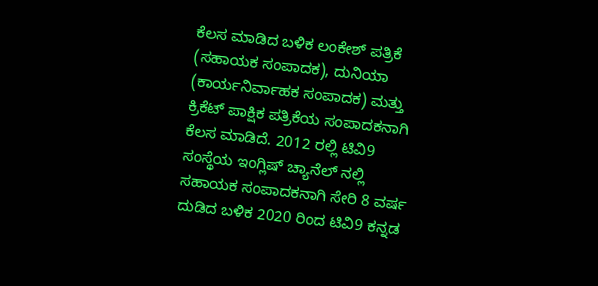ಕೆಲಸ ಮಾಡಿದ ಬಳಿಕ ಲಂಕೇಶ್ ಪತ್ರಿಕೆ (ಸಹಾಯಕ ಸಂಪಾದಕ), ದುನಿಯಾ (ಕಾರ್ಯನಿರ್ವಾಹಕ ಸಂಪಾದಕ) ಮತ್ತು ಕ್ರಿಕೆಟ್ ಪಾಕ್ಷಿಕ ಪತ್ರಿಕೆಯ ಸಂಪಾದಕನಾಗಿ ಕೆಲಸ ಮಾಡಿದೆ. 2012 ರಲ್ಲಿ ಟಿವಿ9 ಸಂಸ್ಥೆಯ ಇಂಗ್ಲಿಷ್ ಚ್ಯಾನೆಲ್ ನಲ್ಲಿ ಸಹಾಯಕ ಸಂಪಾದಕನಾಗಿ ಸೇರಿ 8 ವರ್ಷ ದುಡಿದ ಬಳಿಕ 2020 ರಿಂದ ಟಿವಿ9 ಕನ್ನಡ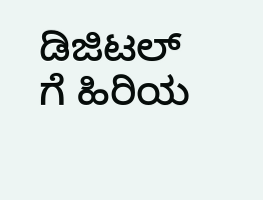ಡಿಜಿಟಲ್ ಗೆ ಹಿರಿಯ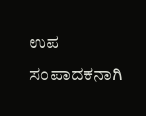ಉಪ ಸಂಪಾದಕನಾಗಿ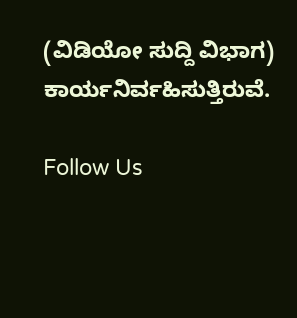(ವಿಡಿಯೋ ಸುದ್ದಿ ವಿಭಾಗ) ಕಾರ್ಯನಿರ್ವಹಿಸುತ್ತಿರುವೆ.

Follow Us